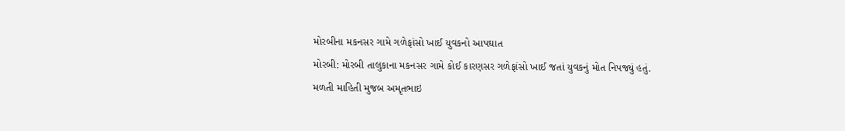મોરબીના મકનસર ગામે ગળેફાંસો ખાઈ યુવકનો આપઘાત
મોરબી: મોરબી તાલુકાના મકનસર ગામે કોઈ કારણસર ગળેફાંસો ખાઈ જતાં યુવકનું મોત નિપજ્યું હતું.
મળતી માહિતી મુજબ અમૃતભાઇ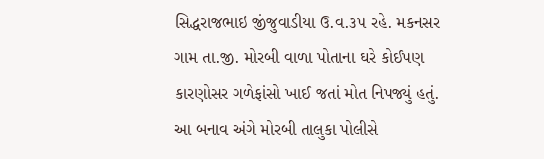સિદ્ધરાજભાઇ જીંજુવાડીયા ઉ.વ.૩૫ રહે. મકનસર ગામ તા.જી. મોરબી વાળા પોતાના ઘરે કોઈપણ કારણોસર ગળેફાંસો ખાઈ જતાં મોત નિપજ્યું હતું. આ બનાવ અંગે મોરબી તાલુકા પોલીસે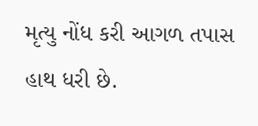મૃત્યુ નોંધ કરી આગળ તપાસ હાથ ધરી છે.